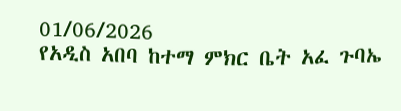01/06/2026
የአዲስ አበባ ከተማ ምክር ቤት አፈ ጉባኤ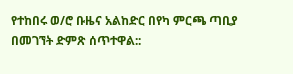የተከበሩ ወ/ሮ ቡዜና አልከድር በየካ ምርጫ ጣቢያ በመገኘት ድምጽ ሰጥተዋል::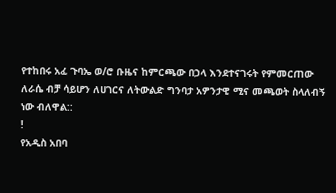የተከበሩ አፈ ጉባኤ ወ/ሮ ቡዜና ከምርጫው በኃላ እንደተናገሩት የምመርጠው ለራሴ ብቻ ሳይሆን ለሀገርና ለትውልድ ግንባታ አዎንታዊ ሚና መጫወት ስላለብኝ ነው ብለዋል::
!
የአዲስ አበባ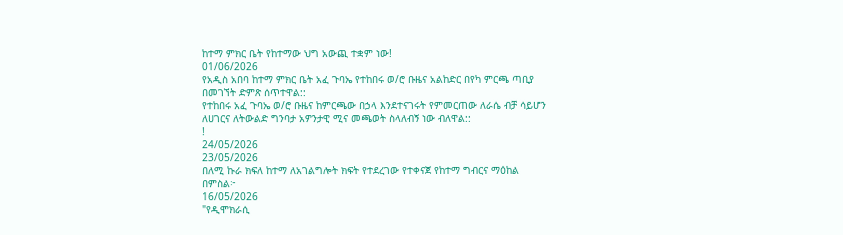ከተማ ምክር ቤት የከተማው ህግ አውጪ ተቋም ነው!
01/06/2026
የአዲስ አበባ ከተማ ምክር ቤት አፈ ጉባኤ የተከበሩ ወ/ሮ ቡዜና አልከድር በየካ ምርጫ ጣቢያ በመገኘት ድምጽ ሰጥተዋል::
የተከበሩ አፈ ጉባኤ ወ/ሮ ቡዜና ከምርጫው በኃላ እንደተናገሩት የምመርጠው ለራሴ ብቻ ሳይሆን ለሀገርና ለትውልድ ግንባታ አዎንታዊ ሚና መጫወት ስላለብኝ ነው ብለዋል::
!
24/05/2026
23/05/2026
በለሚ ኩራ ክፍለ ከተማ ለአገልግሎት ክፍት የተደረገው የተቀናጀ የከተማ ግብርና ማዕከል በምስል፦
16/05/2026
"የዲሞክራሲ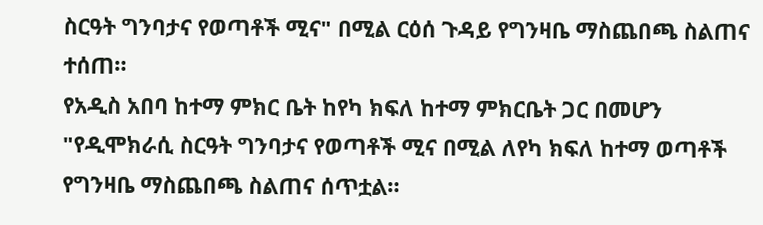ስርዓት ግንባታና የወጣቶች ሚና" በሚል ርዕሰ ጉዳይ የግንዛቤ ማስጨበጫ ስልጠና ተሰጠ።
የአዲስ አበባ ከተማ ምክር ቤት ከየካ ክፍለ ከተማ ምክርቤት ጋር በመሆን "የዲሞክራሲ ስርዓት ግንባታና የወጣቶች ሚና በሚል ለየካ ክፍለ ከተማ ወጣቶች የግንዛቤ ማስጨበጫ ስልጠና ሰጥቷል።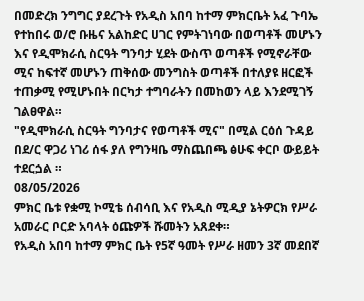በመድረክ ንግግር ያደረጉት የአዲስ አበባ ከተማ ምክርቤት አፈ ጉባኤ የተከበሩ ወ/ሮ ቡዜና አልከድር ሀገር የምትገነባው በወጣቶች መሆኑን እና የዲሞክራሲ ስርዓት ግንባታ ሂደት ውስጥ ወጣቶች የሚኖራቸው ሚና ከፍተኛ መሆኑን ጠቅሰው መንግስት ወጣቶች በተለያዩ ዘርፎች ተጠቃሚ የሚሆኑበት በርካታ ተግባራትን በመከወን ላይ እንደሚገኝ ገልፀዋል።
"የዲሞክራሲ ስርዓት ግንባታና የወጣቶች ሚና" በሚል ርዕሰ ጉዳይ በደ/ር ዋጋሪ ነገሪ ሰፋ ያለ የግንዛቤ ማስጨበጫ ፅሁፍ ቀርቦ ውይይት ተደርጏል ።
08/05/2026
ምክር ቤቱ የቋሚ ኮሚቴ ሰብሳቢ እና የአዲስ ሚዲያ ኔትዎርክ የሥራ አመራር ቦርድ አባላት ዕጩዎች ሹመትን አጸደቀ።
የአዲስ አበባ ከተማ ምክር ቤት የ5ኛ ዓመት የሥራ ዘመን 3ኛ መደበኛ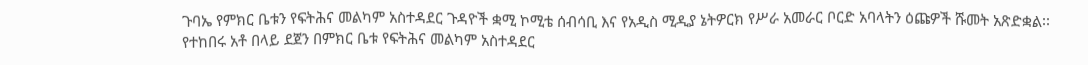ጉባኤ የምክር ቤቱን የፍትሕና መልካም አስተዳደር ጉዳዮች ቋሚ ኮሚቴ ሰብሳቢ እና የአዲስ ሚዲያ ኔትዎርክ የሥራ አመራር ቦርድ አባላትን ዕጩዎች ሹመት አጽድቋል፡፡
የተከበሩ አቶ በላይ ደጀን በምክር ቤቱ የፍትሕና መልካም አስተዳደር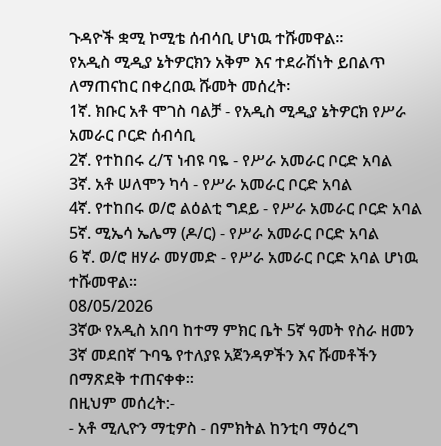ጉዳዮች ቋሚ ኮሚቴ ሰብሳቢ ሆነዉ ተሹመዋል፡፡
የአዲስ ሚዲያ ኔትዎርክን አቅም እና ተደራሽነት ይበልጥ ለማጠናከር በቀረበዉ ሹመት መሰረት፡
1ኛ. ክቡር አቶ ሞገስ ባልቻ - የአዲስ ሚዲያ ኔትዎርክ የሥራ አመራር ቦርድ ሰብሳቢ
2ኛ. የተከበሩ ረ/ፕ ነብዩ ባዬ - የሥራ አመራር ቦርድ አባል
3ኛ. አቶ ሠለሞን ካሳ - የሥራ አመራር ቦርድ አባል
4ኛ. የተከበሩ ወ/ሮ ልዕልቲ ግደይ - የሥራ አመራር ቦርድ አባል
5ኛ. ሚኤሳ ኤሌማ (ዶ/ር) - የሥራ አመራር ቦርድ አባል
6 ኛ. ወ/ሮ ዘሃራ መሃመድ - የሥራ አመራር ቦርድ አባል ሆነዉ ተሹመዋል፡፡
08/05/2026
3ኛው የአዲስ አበባ ከተማ ምክር ቤት 5ኛ ዓመት የስራ ዘመን 3ኛ መደበኛ ጉባዔ የተለያዩ አጀንዳዎችን እና ሹመቶችን በማጽደቅ ተጠናቀቀ።
በዚህም መሰረት:-
- አቶ ሚሊዮን ማቲዎስ - በምክትል ከንቲባ ማዕረግ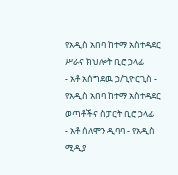የአዲስ አበባ ከተማ አስተዳደር ሥራና ክህሎት ቢሮ ኃላፊ
- አቶ አሰግደዉ ኃ/ጊዮርጊስ - የአዲስ አበባ ከተማ አስተዳደር ወጣቶችና ስፓርት ቢሮ ኃላፊ
- አቶ ሰለሞን ዲባባ - የአዲስ ሚዲያ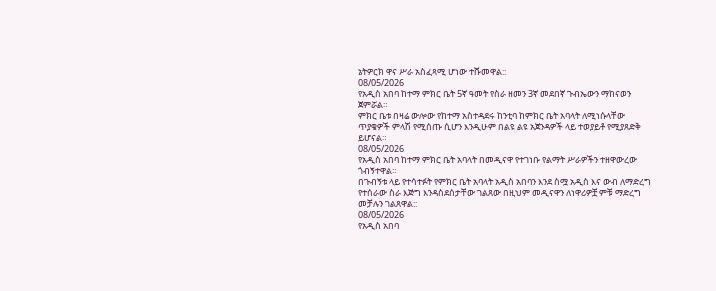ኔትዎርክ ዋና ሥራ አስፈጻሚ ሆነው ተሹመዋል::
08/05/2026
የአዲስ አበባ ከተማ ምክር ቤት 5ኛ ዓመት የስራ ዘመን 3ኛ መደበኛ ጉብኤውን ማከናወን ጀምሯል።
ምክር ቤቱ በዛሬ ውሎው የከተማ አስተዳደሩ ከንቲባ ከምክር ቤት አባላት ለሚነሱላቸው ጥያቄዎች ምላሽ የሚሰጡ ሲሆን እንዲሁም በልዩ ልዩ አጀንዳዎች ላይ ተወያይቶ የሚያጸድቅ ይሆናል።
08/05/2026
የአዲስ አበባ ከተማ ምክር ቤት አባላት በመዲናዋ የተገነቡ የልማት ሥራዎችን ተዘዋውረው ጎብኝተዋል።
በጉብኝቱ ላይ የተሳተፉት የምክር ቤት አባላት አዲስ አበባን እንደ ስሟ አዲስ እና ውብ ለማድረግ የተሰራው ስራ እጅግ እንዳስደሰታቸው ገልጸው በዚህም መዲናዋን ለነዋሪዎቿ ምቹ ማድረግ መቻሉን ገልጸዋል::
08/05/2026
የአዲስ አበባ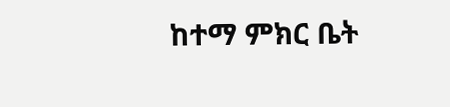ከተማ ምክር ቤት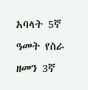አባላት 5ኛ ዓመት የስራ ዘመን 3ኛ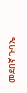መደበኛ ጉባኤ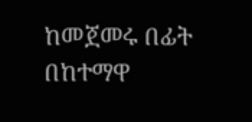ከመጀመሩ በፊት በከተማዋ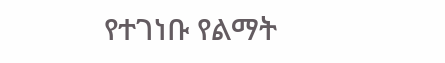የተገነቡ የልማት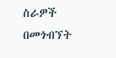ስራዎች በመጎብኘት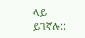ላይ ይገኛሉ::